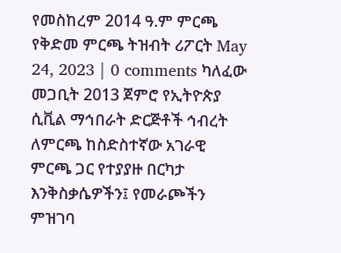የመስከረም 2014 ዓ.ም ምርጫ የቅድመ ምርጫ ትዝብት ሪፖርት May 24, 2023 | 0 comments ካለፈው መጋቢት 2013 ጀምሮ የኢትዮጵያ ሲቪል ማኅበራት ድርጅቶች ኅብረት ለምርጫ ከስድስተኛው አገራዊ ምርጫ ጋር የተያያዙ በርካታ እንቅስቃሴዎችን፤ የመራጮችን ምዝገባ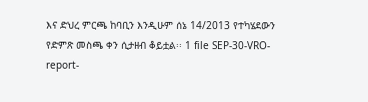እና ድህረ ምርጫ ከባቢን እንዲሁም ሰኔ 14/2013 የተካሄደውን የድምጽ መስጫ ቀን ሲታዘብ ቆይቷል፡፡ 1 file SEP-30-VRO-report-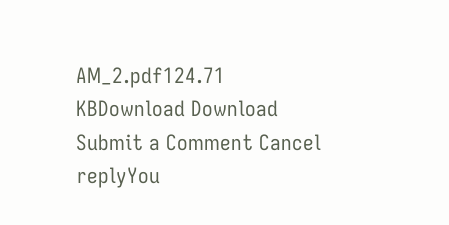AM_2.pdf124.71 KBDownload Download Submit a Comment Cancel replyYou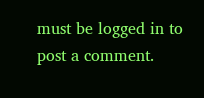must be logged in to post a comment.